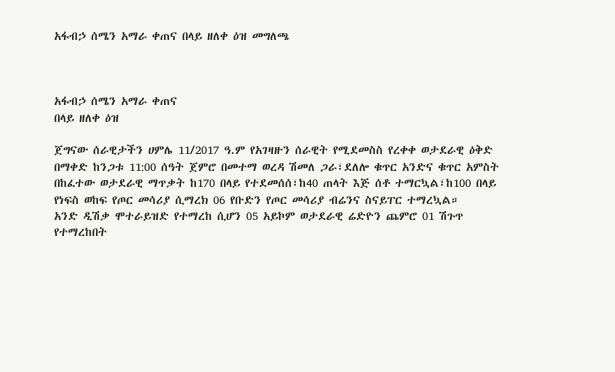አፋብኃ ሰሜን አማራ ቀጠና በላይ ዘለቀ ዕዝ መግለጫ



አፋብኃ ሰሜን አማራ ቀጠና
በላይ ዘለቀ ዕዝ

ጀግናው ሰራዊታችን ሀምሌ 11/2017 ዓ.ም የአገዛዙን ሰራዊት የሚደመስስ የረቀቀ ወታደራዊ ዕቅድ በማቀድ ከንጋቱ 11:00 ሰዓት ጀምሮ በመተማ ወረዳ ሽመለ ጋራ፣ደለሎ ቁጥር አንድና ቁጥር አምስት በከፈተው ወታደራዊ ማጥቃት ከ170 በላይ የተደመሰሰ፣ከ40 ጠላት እጅ ሰቶ ተማርኳል፣ከ100 በላይ የነፍስ ወከፍ የጦር መሳሪያ ሲማረክ 06 የቡድን የጦር መሳሪያ ብሬንና ስናይፐር ተማረኳል።
አንድ ዲሽቃ ሞተራይዝድ የተማረከ ሲሆን 05 አይኮም ወታደራዊ ሬድዮን ጨምሮ 01 ሽጉጥ የተማረከበት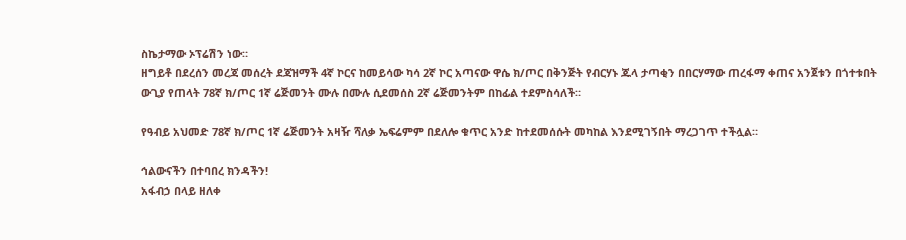ስኬታማው ኦፕሬሽን ነው።
ዘግይቶ በደረሰን መረጃ መሰረት ደጃዝማች 4ኛ ኮርና ከመይሳው ካሳ 2ኛ ኮር አጣናው ዋሴ ክ/ጦር በቅንጅት የብርሃኑ ጁላ ታጣቂን በበርሃማው ጠረፋማ ቀጠና አንጀቱን በጎተቱበት ውጊያ የጠላት 78ኛ ክ/ጦር 1ኛ ሬጅመንት ሙሉ በሙሉ ሲደመሰስ 2ኛ ሬጅመንትም በከፊል ተደምስሳለች።

የዓብይ አህመድ 78ኛ ክ/ጦር 1ኛ ሬጅመንት አዛዥ ሻለቃ ኤፍሬምም በደለሎ ቁጥር አንድ ከተደመሰሱት መካከል እንደሚገኝበት ማረጋገጥ ተችሏል።

ኅልውናችን በተባበረ ክንዳችን!
አፋብኃ በላይ ዘለቀ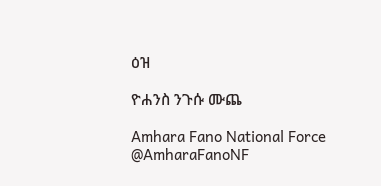ዕዝ

ዮሐንስ ንጉሱ ሙጨ

Amhara Fano National Force
@AmharaFanoNF